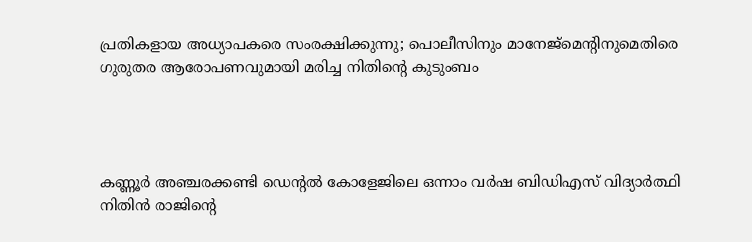പ്രതികളായ അധ്യാപകരെ സംരക്ഷിക്കുന്നു; പൊലീസിനും മാനേജ്‌മെന്റിനുമെതിരെ ഗുരുതര ആരോപണവുമായി മരിച്ച നിതിന്റെ കുടുംബം




കണ്ണൂര്‍ അഞ്ചരക്കണ്ടി ഡെന്റല്‍ കോളേജിലെ ഒന്നാം വര്‍ഷ ബിഡിഎസ് വിദ്യാര്‍ത്ഥി നിതിന്‍ രാജിന്റെ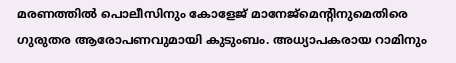മരണത്തില്‍ പൊലീസിനും കോളേജ് മാനേജ്‌മെന്റിനുമെതിരെ ഗുരുതര ആരോപണവുമായി കുടുംബം. അധ്യാപകരായ റാമിനും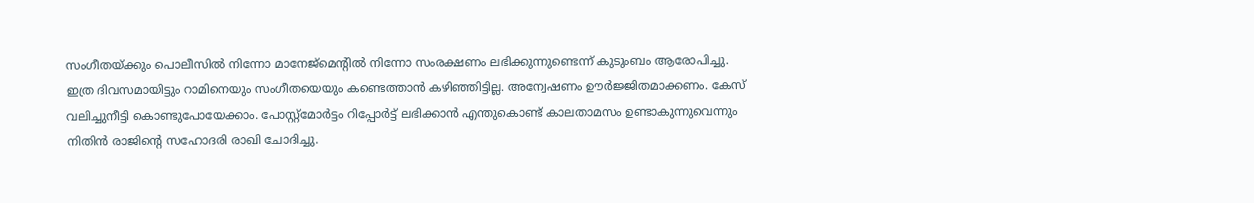സംഗീതയ്ക്കും പൊലീസില്‍ നിന്നോ മാനേജ്‌മെന്റില്‍ നിന്നോ സംരക്ഷണം ലഭിക്കുന്നുണ്ടെന്ന് കുടുംബം ആരോപിച്ചു. ഇത്ര ദിവസമായിട്ടും റാമിനെയും സംഗീതയെയും കണ്ടെത്താന്‍ കഴിഞ്ഞിട്ടില്ല. അന്വേഷണം ഊര്‍ജ്ജിതമാക്കണം. കേസ് വലിച്ചുനീട്ടി കൊണ്ടുപോയേക്കാം. പോസ്റ്റ്‌മോര്‍ട്ടം റിപ്പോര്‍ട്ട് ലഭിക്കാന്‍ എന്തുകൊണ്ട് കാലതാമസം ഉണ്ടാകുന്നുവെന്നും നിതിന്‍ രാജിന്റെ സഹോദരി രാഖി ചോദിച്ചു.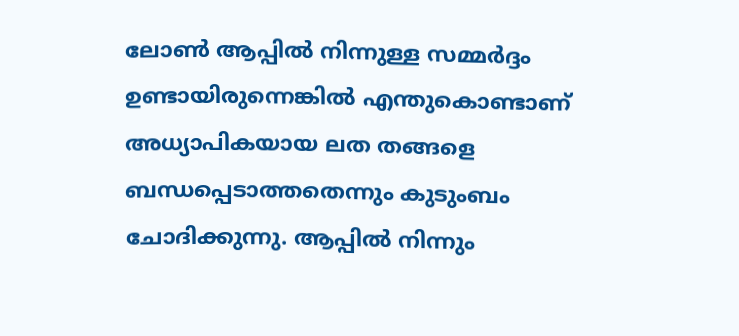ലോണ്‍ ആപ്പില്‍ നിന്നുള്ള സമ്മര്‍ദ്ദം ഉണ്ടായിരുന്നെങ്കില്‍ എന്തുകൊണ്ടാണ് അധ്യാപികയായ ലത തങ്ങളെ ബന്ധപ്പെടാത്തതെന്നും കുടുംബം ചോദിക്കുന്നു. ആപ്പില്‍ നിന്നും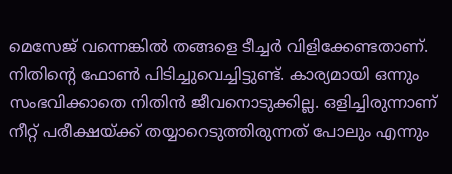മെസേജ് വന്നെങ്കില്‍ തങ്ങളെ ടീച്ചര്‍ വിളിക്കേണ്ടതാണ്. നിതിന്റെ ഫോണ്‍ പിടിച്ചുവെച്ചിട്ടുണ്ട്. കാര്യമായി ഒന്നും സംഭവിക്കാതെ നിതിന്‍ ജീവനൊടുക്കില്ല. ഒളിച്ചിരുന്നാണ് നീറ്റ് പരീക്ഷയ്ക്ക് തയ്യാറെടുത്തിരുന്നത് പോലും എന്നും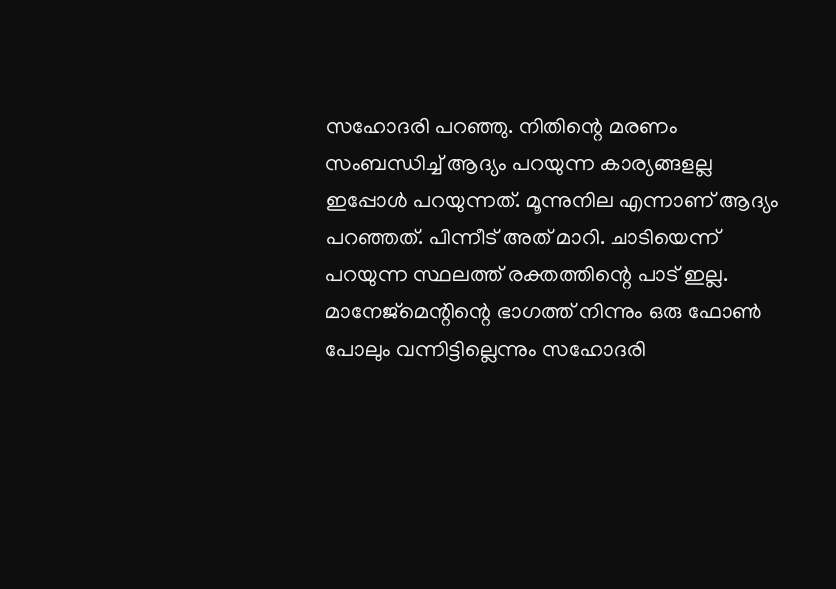സഹോദരി പറഞ്ഞു. നിതിന്റെ മരണം സംബന്ധിച്ച് ആദ്യം പറയുന്ന കാര്യങ്ങളല്ല ഇപ്പോള്‍ പറയുന്നത്. മൂന്നുനില എന്നാണ് ആദ്യം പറഞ്ഞത്. പിന്നീട് അത് മാറി. ചാടിയെന്ന് പറയുന്ന സ്ഥലത്ത് രക്തത്തിന്റെ പാട് ഇല്ല. മാനേജ്‌മെന്റിന്റെ ഭാഗത്ത് നിന്നും ഒരു ഫോണ്‍ പോലും വന്നിട്ടില്ലെന്നും സഹോദരി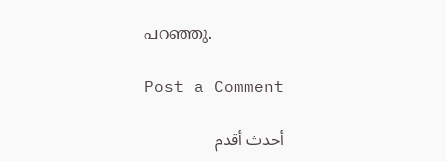പറഞ്ഞു.

Post a Comment

أحدث أقدم